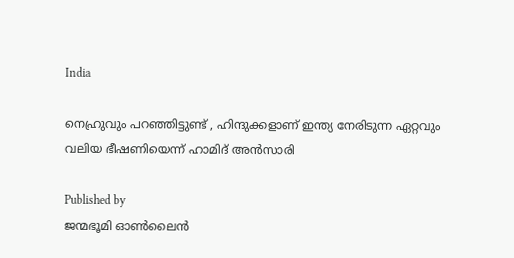India

നെഹ്രുവും പറഞ്ഞിട്ടുണ്ട് , ഹിന്ദുക്കളാണ് ഇന്ത്യ നേരിടുന്ന ഏറ്റവും വലിയ ഭീഷണിയെന്ന് ഹാമിദ് അൻസാരി

Published by
ജന്മഭൂമി ഓണ്‍ലൈന്‍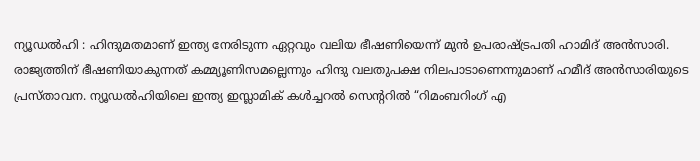ന്യൂഡൽഹി : ഹിന്ദുമതമാണ് ഇന്ത്യ നേരിടുന്ന ഏറ്റവും വലിയ ഭീഷണിയെന്ന് മുൻ ഉപരാഷ്‌ട്രപതി ഹാമിദ് അൻസാരി. രാജ്യത്തിന് ഭീഷണിയാകുന്നത് കമ്മ്യൂണിസമല്ലെന്നും ഹിന്ദു വലതുപക്ഷ നിലപാടാണെന്നുമാണ് ഹമീദ് അൻസാരിയുടെ പ്രസ്താവന. ന്യൂഡൽഹിയിലെ ഇന്ത്യ ഇസ്ലാമിക് കൾച്ചറൽ സെന്ററിൽ “റിമംബറിംഗ് എ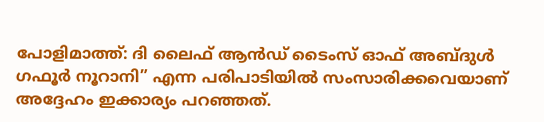പോളിമാത്ത്: ദി ലൈഫ് ആൻഡ് ടൈംസ് ഓഫ് അബ്ദുൾ ഗഫൂർ നൂറാനി” എന്ന പരിപാടിയിൽ സംസാരിക്കവെയാണ് അദ്ദേഹം ഇക്കാര്യം പറഞ്ഞത്.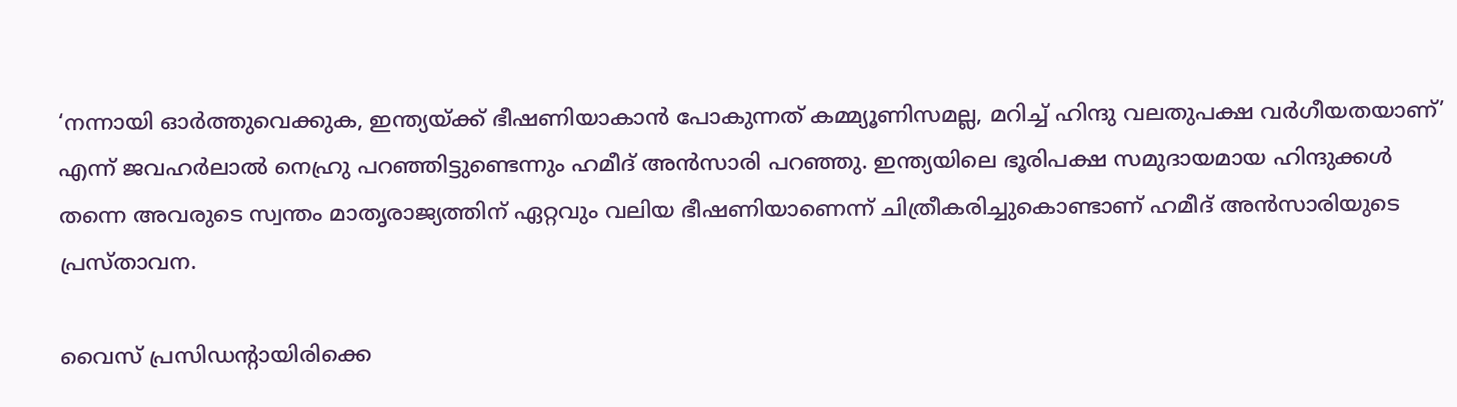‘നന്നായി ഓർത്തുവെക്കുക, ഇന്ത്യയ്‌ക്ക് ഭീഷണിയാകാൻ പോകുന്നത് കമ്മ്യൂണിസമല്ല, മറിച്ച് ഹിന്ദു വലതുപക്ഷ വർഗീയതയാണ്’ എന്ന് ജവഹർലാൽ നെഹ്രു പറഞ്ഞിട്ടുണ്ടെന്നും ഹമീദ് അൻസാരി പറഞ്ഞു. ഇന്ത്യയിലെ ഭൂരിപക്ഷ സമുദായമായ ഹിന്ദുക്കൾ തന്നെ അവരുടെ സ്വന്തം മാതൃരാജ്യത്തിന് ഏറ്റവും വലിയ ഭീഷണിയാണെന്ന് ചിത്രീകരിച്ചുകൊണ്ടാണ് ഹമീദ് അൻസാരിയുടെ പ്രസ്താവന.

വൈസ് പ്രസിഡന്റായിരിക്കെ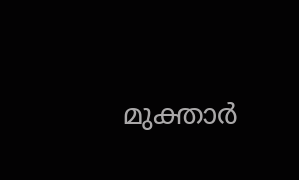മുക്താർ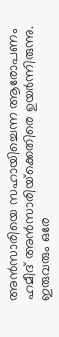അൻസാരിയെ സഹായിച്ചെന്ന ആരോപണം ഹമീദ് അൻസാരിയ്‌ക്കെതിരെ ഉയർന്നിരുന്നു. ഇരുവരും ഒരേ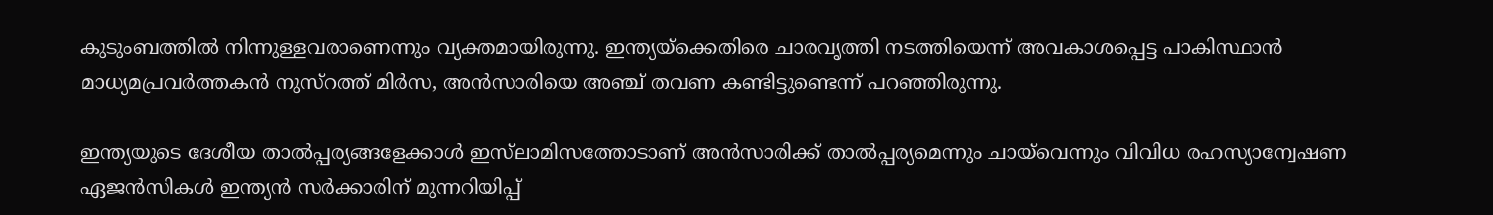കുടുംബത്തിൽ നിന്നുള്ളവരാണെന്നും വ്യക്തമായിരുന്നു. ഇന്ത്യയ്‌ക്കെതിരെ ചാരവൃത്തി നടത്തിയെന്ന് അവകാശപ്പെട്ട പാകിസ്ഥാൻ മാധ്യമപ്രവർത്തകൻ നുസ്‌റത്ത് മിർസ, അൻസാരിയെ അഞ്ച് തവണ കണ്ടിട്ടുണ്ടെന്ന് പറഞ്ഞിരുന്നു.

ഇന്ത്യയുടെ ദേശീയ താൽപ്പര്യങ്ങളേക്കാൾ ഇസ്‌ലാമിസത്തോടാണ് അൻസാരിക്ക് താൽപ്പര്യമെന്നും ചായ്‌വെന്നും വിവിധ രഹസ്യാന്വേഷണ ഏജൻസികൾ ഇന്ത്യൻ സർക്കാരിന് മുന്നറിയിപ്പ്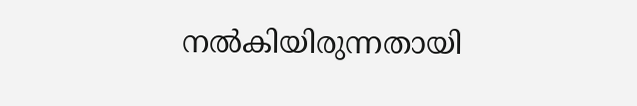നൽകിയിരുന്നതായി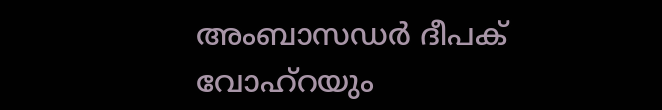അംബാസഡർ ദീപക് വോഹ്‌റയും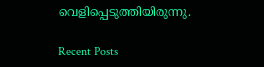വെളിപ്പെടുത്തിയിരുന്നു.

Recent Posts